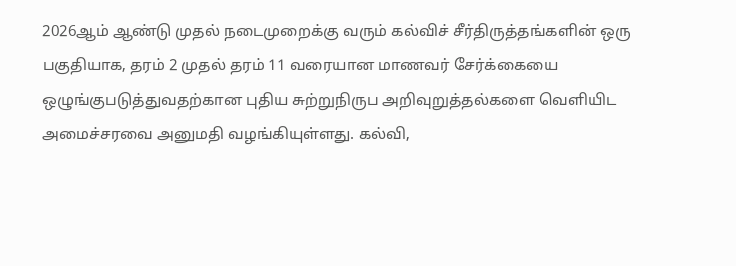2026ஆம் ஆண்டு முதல் நடைமுறைக்கு வரும் கல்விச் சீர்திருத்தங்களின் ஒரு பகுதியாக, தரம் 2 முதல் தரம் 11 வரையான மாணவர் சேர்க்கையை ஒழுங்குபடுத்துவதற்கான புதிய சுற்றுநிருப அறிவுறுத்தல்களை வெளியிட அமைச்சரவை அனுமதி வழங்கியுள்ளது. கல்வி,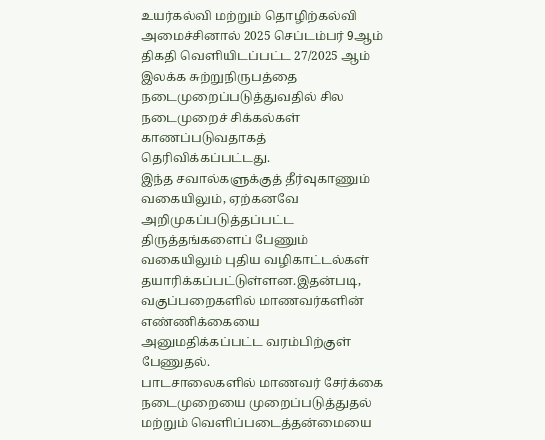உயர்கல்வி மற்றும் தொழிற்கல்வி அமைச்சினால் 2025 செப்டம்பர் 9ஆம் திகதி வெளியிடப்பட்ட 27/2025 ஆம் இலக்க சுற்றுநிருபத்தை நடைமுறைப்படுத்துவதில் சில நடைமுறைச் சிக்கல்கள் காணப்படுவதாகத் தெரிவிக்கப்பட்டது.
இந்த சவால்களுக்குத் தீர்வுகாணும் வகையிலும், ஏற்கனவே அறிமுகப்படுத்தப்பட்ட திருத்தங்களைப் பேணும் வகையிலும் புதிய வழிகாட்டல்கள் தயாரிக்கப்பட்டுள்ளன.இதன்படி, வகுப்பறைகளில் மாணவர்களின் எண்ணிக்கையை அனுமதிக்கப்பட்ட வரம்பிற்குள் பேணுதல்.
பாடசாலைகளில் மாணவர் சேர்க்கை நடைமுறையை முறைப்படுத்துதல் மற்றும் வெளிப்படைத்தன்மையை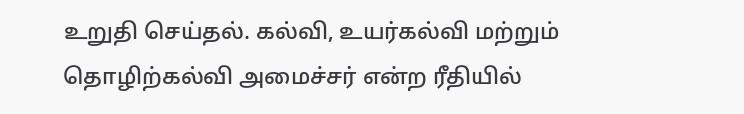உறுதி செய்தல். கல்வி, உயர்கல்வி மற்றும் தொழிற்கல்வி அமைச்சர் என்ற ரீதியில்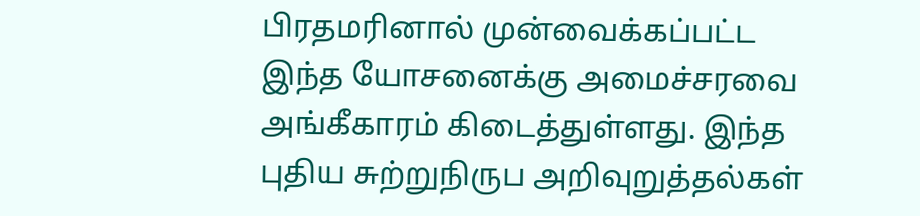பிரதமரினால் முன்வைக்கப்பட்ட இந்த யோசனைக்கு அமைச்சரவை அங்கீகாரம் கிடைத்துள்ளது. இந்த புதிய சுற்றுநிருப அறிவுறுத்தல்கள்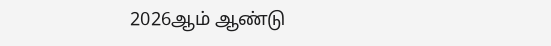2026ஆம் ஆண்டு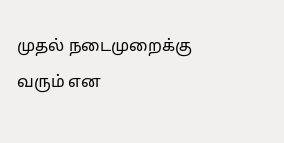முதல் நடைமுறைக்கு வரும் என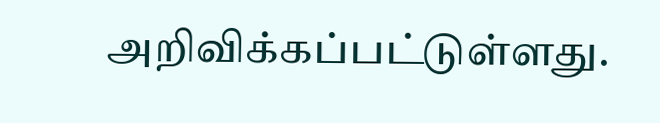அறிவிக்கப்பட்டுள்ளது.